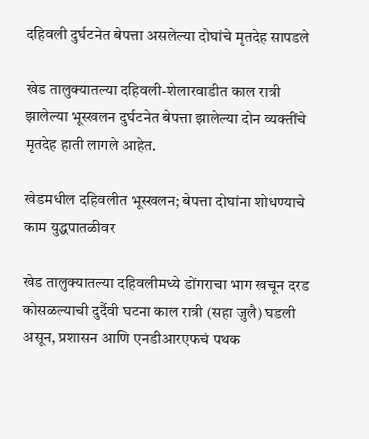दहिवली दुर्घटनेत बेपत्ता असलेल्या दोघांचे मृतदेह सापडले

खेड तालुक्यातल्या दहिवली-शेलारवाडीत काल रात्री झालेल्या भूस्खलन दुर्घटनेत बेपत्ता झालेल्या दोन व्यक्तींचे मृतदेह हाती लागले आहेत.

खेडमधील दहिवलीत भूस्खलन; बेपत्ता दोघांना शोधण्याचे काम युद्धपातळीवर

खेड तालुक्यातल्या दहिवलीमध्ये डोंगराचा भाग खचून दरड कोसळल्याची दुर्दैवी घटना काल रात्री (सहा जुलै) घडली असून, प्रशासन आणि एनडीआरएफचं पथक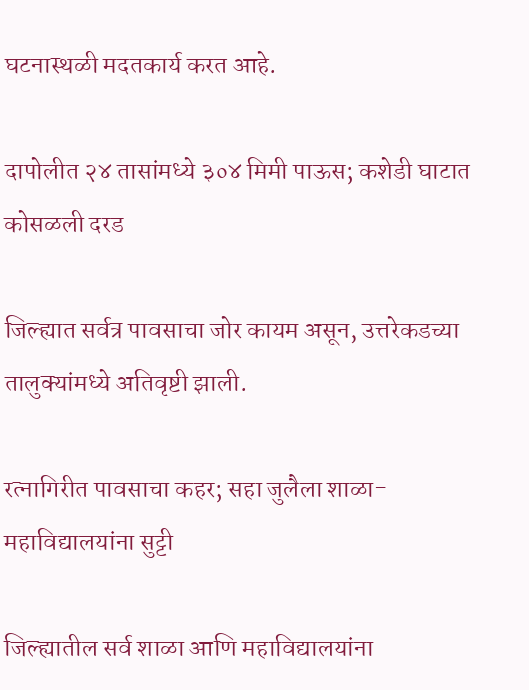घटनास्थळी मदतकार्य करत आहे.

दापोलीत २४ तासांमध्ये ३०४ मिमी पाऊस; कशेडी घाटात कोसळली दरड

जिल्ह्यात सर्वत्र पावसाचा जोर कायम असून, उत्तरेकडच्या तालुक्यांमध्ये अतिवृष्टी झाली.

रत्नागिरीत पावसाचा कहर; सहा जुलैला शाळा-महाविद्यालयांना सुट्टी

जिल्ह्यातील सर्व शाळा आणि महाविद्यालयांना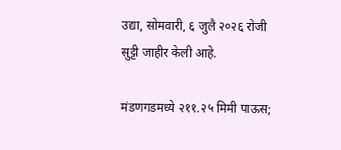उद्या, सोमवारी, ६ जुलै २०२६ रोजी सुट्टी जाहीर केली आहे.

मंडणगडमध्ये २११.२५ मिमी पाऊस;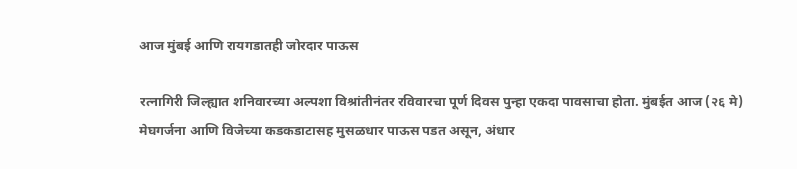आज मुंबई आणि रायगडातही जोरदार पाऊस

रत्नागिरी जिल्ह्यात शनिवारच्या अल्पशा विश्रांतीनंतर रविवारचा पूर्ण दिवस पुन्हा एकदा पावसाचा होता. मुंबईत आज (२६ मे) मेघगर्जना आणि विजेच्या कडकडाटासह मुसळधार पाऊस पडत असून, अंधार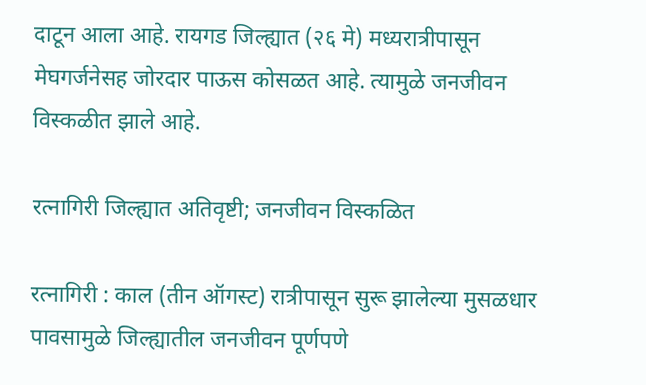दाटून आला आहे. रायगड जिल्ह्यात (२६ मे) मध्यरात्रीपासून मेघगर्जनेसह जोरदार पाऊस कोसळत आहे. त्यामुळे जनजीवन विस्कळीत झाले आहे.

रत्नागिरी जिल्ह्यात अतिवृष्टी; जनजीवन विस्कळित

रत्नागिरी : काल (तीन ऑगस्ट) रात्रीपासून सुरू झालेल्या मुसळधार पावसामुळे जिल्ह्यातील जनजीवन पूर्णपणे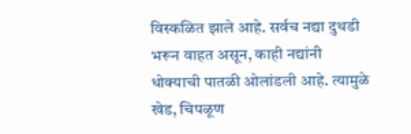विस्कळित झाले आहे. सर्वच नद्या दुथडी भरून वाहत असून, काही नद्यांनी धोक्याची पातळी ओलांडली आहे. त्यामुळे खेड, चिपळूण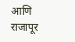आणि राजापूर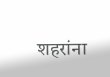शहरांना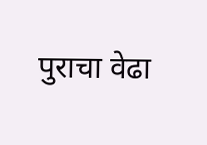पुराचा वेढा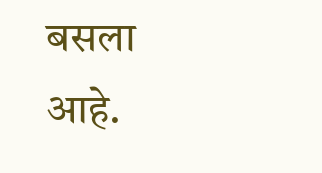बसला आहे.